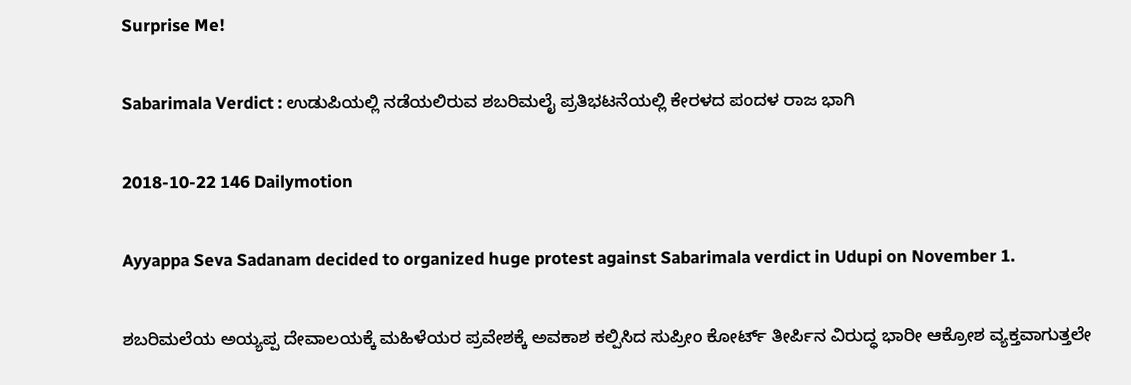Surprise Me!

Sabarimala Verdict : ಉಡುಪಿಯಲ್ಲಿ ನಡೆಯಲಿರುವ ಶಬರಿಮಲೈ ಪ್ರತಿಭಟನೆಯಲ್ಲಿ ಕೇರಳದ ಪಂದಳ ರಾಜ ಭಾಗಿ

2018-10-22 146 Dailymotion

Ayyappa Seva Sadanam decided to organized huge protest against Sabarimala verdict in Udupi on November 1.

ಶಬರಿಮಲೆಯ ಅಯ್ಯಪ್ಪ ದೇವಾಲಯಕ್ಕೆ ಮಹಿಳೆಯರ ಪ್ರವೇಶಕ್ಕೆ ಅವಕಾಶ ಕಲ್ಪಿಸಿದ ಸುಪ್ರೀಂ ಕೋರ್ಟ್ ತೀರ್ಪಿನ ವಿರುದ್ಧ ಭಾರೀ ಆಕ್ರೋಶ ವ್ಯಕ್ತವಾಗುತ್ತಲೇ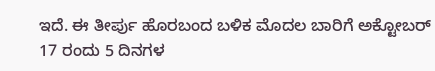ಇದೆ. ಈ ತೀರ್ಪು ಹೊರಬಂದ ಬಳಿಕ ಮೊದಲ ಬಾರಿಗೆ ಅಕ್ಟೋಬರ್ 17 ರಂದು 5 ದಿನಗಳ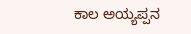ಕಾಲ ಅಯ್ಯಪ್ಪನ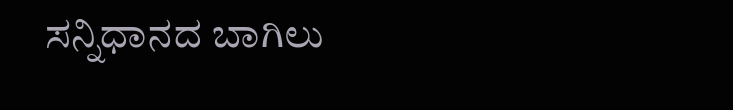ಸನ್ನಿಧಾನದ ಬಾಗಿಲು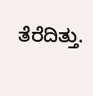ತೆರೆದಿತ್ತು.